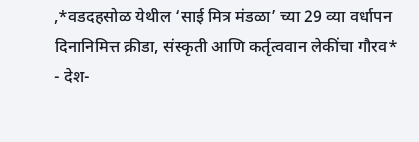,*वडदहसोळ येथील ‘साई मित्र मंडळा’ च्या 29 व्या वर्धापन दिनानिमित्त क्रीडा, संस्कृती आणि कर्तृत्ववान लेकींचा गौरव*
- देश-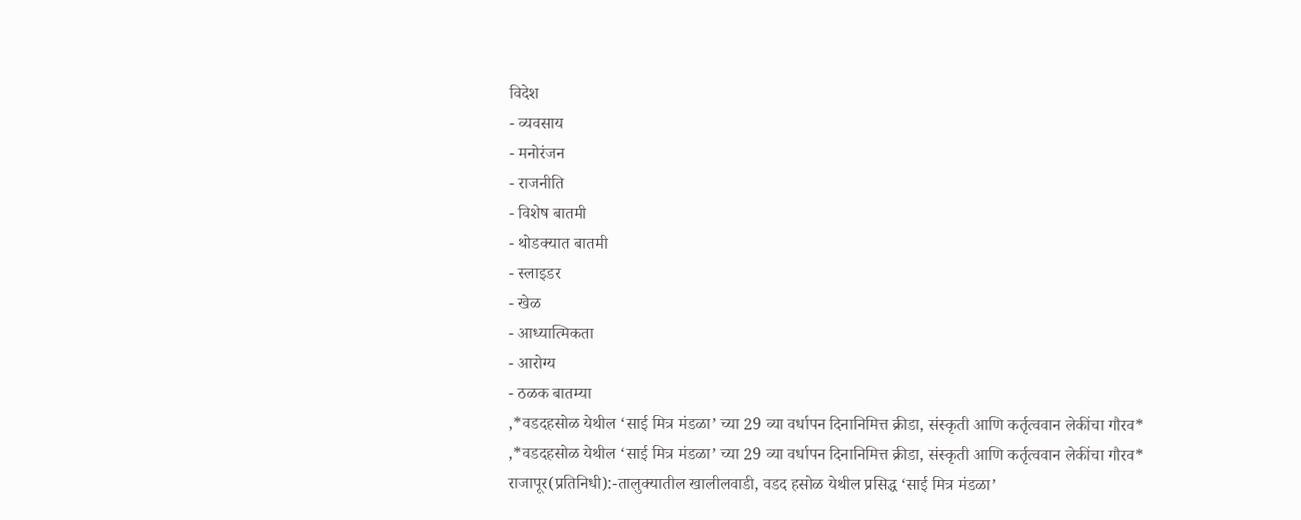विदेश
- व्यवसाय
- मनोरंजन
- राजनीति
- विशेष बातमी
- थोडक्यात बातमी
- स्लाइडर
- खेळ
- आध्यात्मिकता
- आरोग्य
- ठळक बातम्या
,*वडदहसोळ येथील ‘साई मित्र मंडळा’ च्या 29 व्या वर्धापन दिनानिमित्त क्रीडा, संस्कृती आणि कर्तृत्ववान लेकींचा गौरव*
,*वडदहसोळ येथील ‘साई मित्र मंडळा’ च्या 29 व्या वर्धापन दिनानिमित्त क्रीडा, संस्कृती आणि कर्तृत्ववान लेकींचा गौरव*
राजापूर(प्रतिनिधी):-तालुक्यातील खालीलवाडी, वडद हसोळ येथील प्रसिद्ध ‘साई मित्र मंडळा’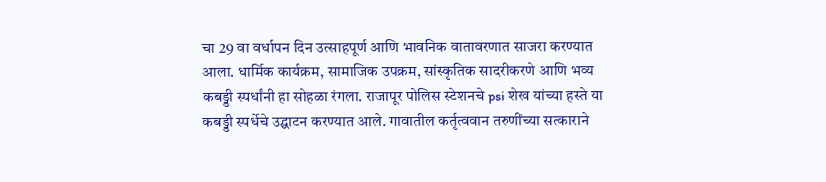चा 29 वा वर्धापन दिन उत्साहपूर्ण आणि भावनिक वातावरणात साजरा करण्यात आला. धार्मिक कार्यक्रम, सामाजिक उपक्रम, सांस्कृतिक सादरीकरणे आणि भव्य कबड्डी स्पर्धांनी हा सोहळा रंगला. राजापूर पोलिस स्टेशनचे psi शेख यांच्या हस्ते या कबड्डी स्पर्धेचे उद्घाटन करण्यात आले. गावातील कर्तृत्ववान तरुणींच्या सत्काराने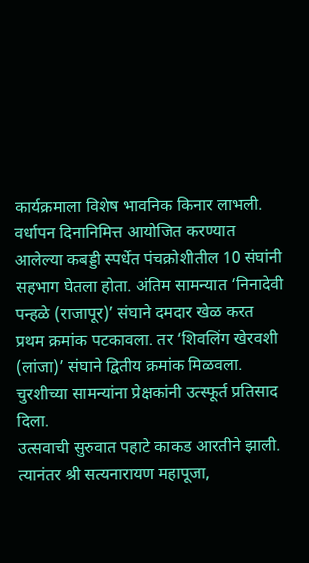कार्यक्रमाला विशेष भावनिक किनार लाभली.
वर्धापन दिनानिमित्त आयोजित करण्यात आलेल्या कबड्डी स्पर्धेत पंचक्रोशीतील 10 संघांनी सहभाग घेतला होता. अंतिम सामन्यात ‘निनादेवी पन्हळे (राजापूर)’ संघाने दमदार खेळ करत प्रथम क्रमांक पटकावला. तर ‘शिवलिंग खेरवशी (लांजा)’ संघाने द्वितीय क्रमांक मिळवला. चुरशीच्या सामन्यांना प्रेक्षकांनी उत्स्फूर्त प्रतिसाद दिला.
उत्सवाची सुरुवात पहाटे काकड आरतीने झाली. त्यानंतर श्री सत्यनारायण महापूजा,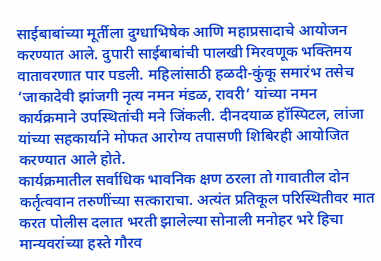साईबाबांच्या मूर्तीला दुग्धाभिषेक आणि महाप्रसादाचे आयोजन करण्यात आले. दुपारी साईबाबांची पालखी मिरवणूक भक्तिमय वातावरणात पार पडली. महिलांसाठी हळदी-कुंकू समारंभ तसेच ‘जाकादेवी झांजगी नृत्य नमन मंडळ, रावरी’ यांच्या नमन कार्यक्रमाने उपस्थितांची मने जिंकली. दीनदयाळ हॉस्पिटल, लांजा यांच्या सहकार्याने मोफत आरोग्य तपासणी शिबिरही आयोजित करण्यात आले होते.
कार्यक्रमातील सर्वाधिक भावनिक क्षण ठरला तो गावातील दोन कर्तृत्ववान तरुणींच्या सत्काराचा. अत्यंत प्रतिकूल परिस्थितीवर मात करत पोलीस दलात भरती झालेल्या सोनाली मनोहर भरे हिचा मान्यवरांच्या हस्ते गौरव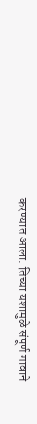करण्यात आला. तिच्या यशामुळे संपूर्ण गावाने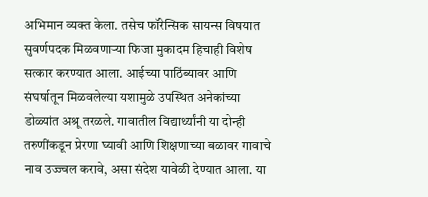अभिमान व्यक्त केला. तसेच फॉरेन्सिक सायन्स विषयात सुवर्णपदक मिळवणाऱ्या फिजा मुकादम हिचाही विशेष सत्कार करण्यात आला. आईच्या पाठिंब्यावर आणि संघर्षातून मिळवलेल्या यशामुळे उपस्थित अनेकांच्या डोळ्यांत अश्रू तरळले. गावातील विद्यार्थ्यांनी या दोन्ही तरुणींकडून प्रेरणा घ्यावी आणि शिक्षणाच्या बळावर गावाचे नाव उज्ज्वल करावे, असा संदेश यावेळी देण्यात आला. या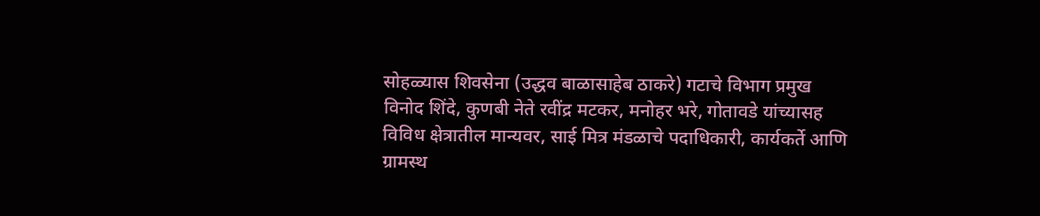सोहळ्यास शिवसेना (उद्धव बाळासाहेब ठाकरे) गटाचे विभाग प्रमुख विनोद शिंदे, कुणबी नेते रवींद्र मटकर, मनोहर भरे, गोतावडे यांच्यासह विविध क्षेत्रातील मान्यवर, साई मित्र मंडळाचे पदाधिकारी, कार्यकर्ते आणि ग्रामस्थ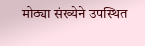मोठ्या संख्येने उपस्थित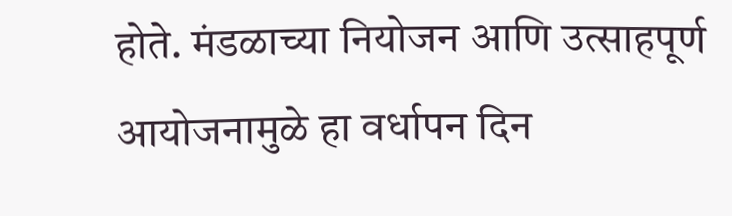होते. मंडळाच्या नियोजन आणि उत्साहपूर्ण आयोजनामुळे हा वर्धापन दिन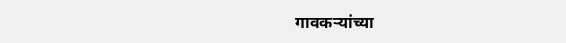गावकऱ्यांच्या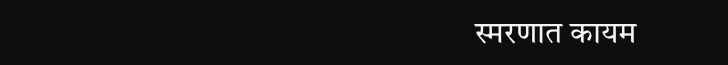स्मरणात कायम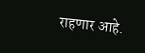राहणार आहे.